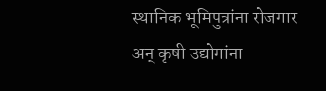स्थानिक भूमिपुत्रांना रोजगार अन् कृषी उद्योगांना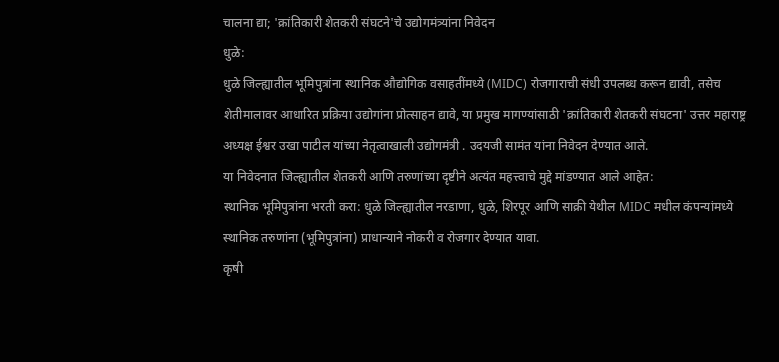चालना द्या; 'क्रांतिकारी शेतकरी संघटने'चे उद्योगमंत्र्यांना निवेदन
धुळे:
धुळे जिल्ह्यातील भूमिपुत्रांना स्थानिक औद्योगिक वसाहतींमध्ये (MIDC) रोजगाराची संधी उपलब्ध करून द्यावी, तसेच शेतीमालावर आधारित प्रक्रिया उद्योगांना प्रोत्साहन द्यावे, या प्रमुख मागण्यांसाठी 'क्रांतिकारी शेतकरी संघटना' उत्तर महाराष्ट्र अध्यक्ष ईश्वर उखा पाटील यांच्या नेतृत्वाखाली उद्योगमंत्री . उदयजी सामंत यांना निवेदन देण्यात आले.
या निवेदनात जिल्ह्यातील शेतकरी आणि तरुणांच्या दृष्टीने अत्यंत महत्त्वाचे मुद्दे मांडण्यात आले आहेत:
स्थानिक भूमिपुत्रांना भरती करा: धुळे जिल्ह्यातील नरडाणा, धुळे, शिरपूर आणि साक्री येथील MIDC मधील कंपन्यांमध्ये स्थानिक तरुणांना (भूमिपुत्रांना) प्राधान्याने नोकरी व रोजगार देण्यात यावा.
कृषी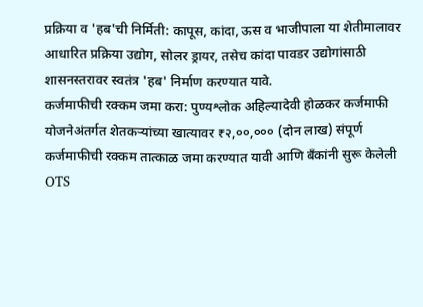प्रक्रिया व 'हब'ची निर्मिती: कापूस, कांदा, ऊस व भाजीपाला या शेतीमालावर आधारित प्रक्रिया उद्योग, सोलर ड्रायर, तसेच कांदा पावडर उद्योगांसाठी शासनस्तरावर स्वतंत्र 'हब' निर्माण करण्यात यावे.
कर्जमाफीची रक्कम जमा करा: पुण्यश्लोक अहिल्यादेवी होळकर कर्जमाफी योजनेअंतर्गत शेतकऱ्यांच्या खात्यावर ₹२,००,००० (दोन लाख) संपूर्ण कर्जमाफीची रक्कम तात्काळ जमा करण्यात यावी आणि बँकांनी सुरू केलेली OTS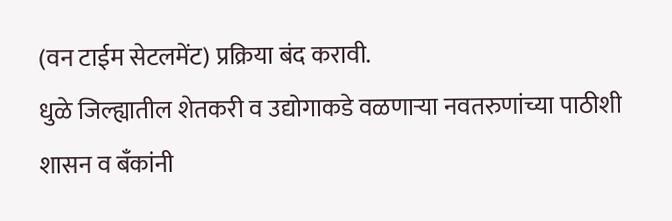(वन टाईम सेटलमेंट) प्रक्रिया बंद करावी.
धुळे जिल्ह्यातील शेतकरी व उद्योगाकडे वळणाऱ्या नवतरुणांच्या पाठीशी शासन व बँकांनी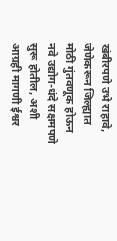खंबीरपणे उभे राहावे, जेणेकरून जिल्ह्यात मोठी गुंतवणूक होऊन नवे उद्योग-धंदे सक्षमपणे सुरू होतील, अशी आग्रही मागणी ईश्वर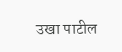उखा पाटील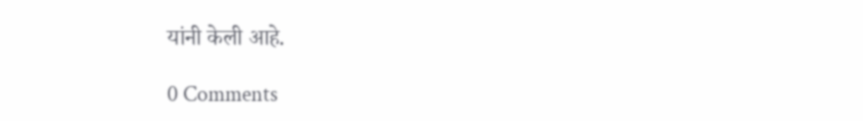यांनी केली आहे.

0 Comments